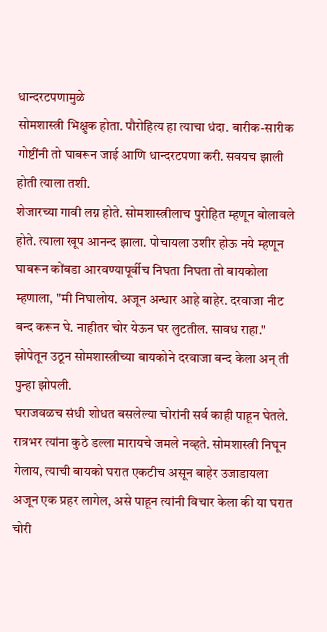धान्दरटपणामुळे
सोमशास्त्री भिक्षुक होता. पौरोहित्य हा त्याचा धंदा. बारीक-सारीक गोष्टींनी तो घाबरून जाई आणि धान्दरटपणा करी. सवयच झाली होती त्याला तशी.
शेजारच्या गावी लग्न होते. सोमशास्त्रीलाच पुरोहित म्हणून बोलावले होते. त्याला खूप आनन्द झाला. पोचायला उशीर होऊ नये म्हणून घाबरून कोंबडा आरवण्यापूर्वीच निघता निघता तो बायकोला म्हणाला, "मी निघालोय. अजून अन्धार आहे बाहेर. दरवाजा नीट बन्द करून घे. नाहीतर चोर येऊन घर लुटतील. सावध राहा."
झोपेतून उठून सोमशास्त्रीच्या बायकोने दरवाजा बन्द केला अन् ती पुन्हा झोपली.
घराजवळच संधी शोधत बसलेल्या चोरांनी सर्व काही पाहून घेतले. रात्रभर त्यांना कुठे डल्ला मारायचे जमले नव्हते. सोमशास्त्री निघून गेलाय, त्याची बायको घरात एकटीच असून बाहेर उजाडायला अजून एक प्रहर लागेल, असे पाहून त्यांनी विचार केला की या घरात चोरी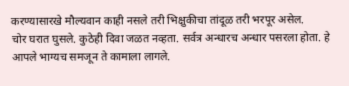करण्यासारखे मौल्यवान काही नसले तरी भिक्षुकीचा तांदूळ तरी भरपूर असेल.
चोर घरात घुसले. कुठेही दिवा जळत नव्हता. सर्वत्र अन्धारच अन्धार पसरला होता. हे आपले भाग्यच समजून ते कामाला लागले.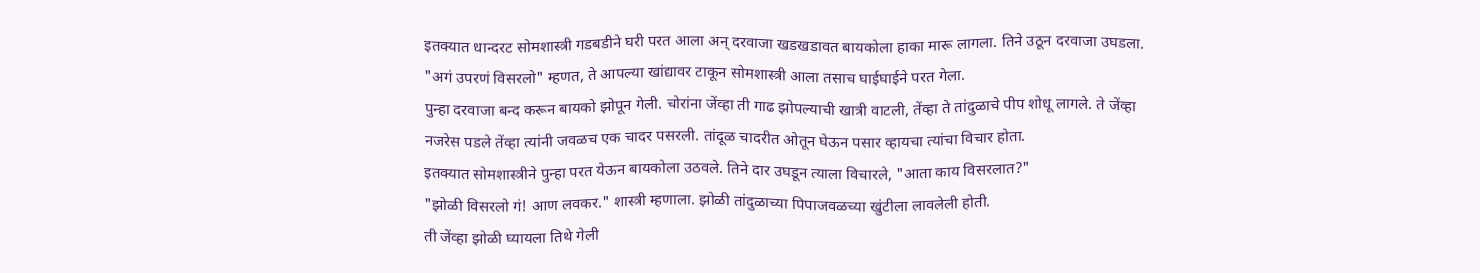इतक्यात धान्दरट सोमशास्त्री गडबडीने घरी परत आला अन् दरवाजा खडखडावत बायकोला हाका मारू लागला. तिने उठून दरवाजा उघडला.
"अगं उपरणं विसरलो" म्हणत, ते आपल्या खांद्यावर टाकून सोमशास्त्री आला तसाच घाईघाईने परत गेला.
पुन्हा दरवाजा बन्द करून बायको झोपून गेली. चोरांना जेंव्हा ती गाढ झोपल्याची खात्री वाटली, तेंव्हा ते तांदुळाचे पीप शोधू लागले. ते जेंव्हा नजरेस पडले तेंव्हा त्यांनी जवळच एक चादर पसरली. तांदूळ चादरीत ओतून घेऊन पसार व्हायचा त्यांचा विचार होता.
इतक्यात सोमशास्त्रीने पुन्हा परत येऊन बायकोला उठवले. तिने दार उघडून त्याला विचारले, "आता काय विसरलात?"
"झोळी विसरलो गं! आण लवकर." शास्त्री म्हणाला. झोळी तांदुळाच्या पिपाजवळच्या खुंटीला लावलेली होती.
ती जेंव्हा झोळी घ्यायला तिथे गेली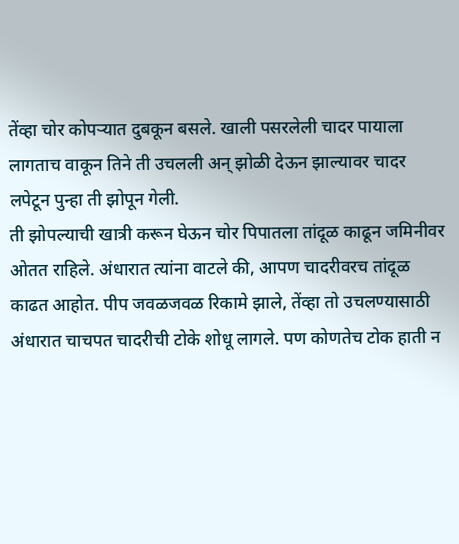तेंव्हा चोर कोपऱ्यात दुबकून बसले. खाली पसरलेली चादर पायाला लागताच वाकून तिने ती उचलली अन् झोळी देऊन झाल्यावर चादर लपेटून पुन्हा ती झोपून गेली.
ती झोपल्याची खात्री करून घेऊन चोर पिपातला तांदूळ काढून जमिनीवर ओतत राहिले. अंधारात त्यांना वाटले की, आपण चादरीवरच तांदूळ काढत आहोत. पीप जवळजवळ रिकामे झाले, तेंव्हा तो उचलण्यासाठी अंधारात चाचपत चादरीची टोके शोधू लागले. पण कोणतेच टोक हाती न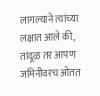लागल्याने त्यांच्या लक्षात आले की, तांदूळ तर आपण जमिनीवरच ओतत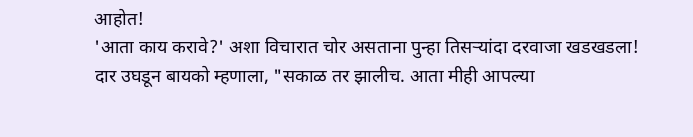आहोत!
'आता काय करावे?' अशा विचारात चोर असताना पुन्हा तिसऱ्यांदा दरवाजा खडखडला!
दार उघडून बायको म्हणाला, "सकाळ तर झालीच. आता मीही आपल्या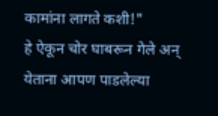कामांना लागते कशी!"
हे ऐकून चोर घाबरून गेले अन् येताना आपण पाडलेल्या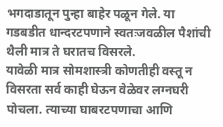भगदाडातून पुन्हा बाहेर पळून गेले. या गडबडीत धान्दरटपणाने स्वतःजवळील पैशांची थैली मात्र ते घरातच विसरले.
यावेळी मात्र सोमशास्त्री कोणतीही वस्तू न विसरता सर्व काही घेऊन वेळेवर लग्नघरी पोचला. त्याच्या घाबरटपणाचा आणि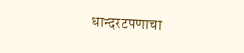धान्दरटपणाचा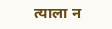त्याला न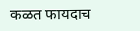कळत फायदाच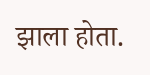झाला होता.